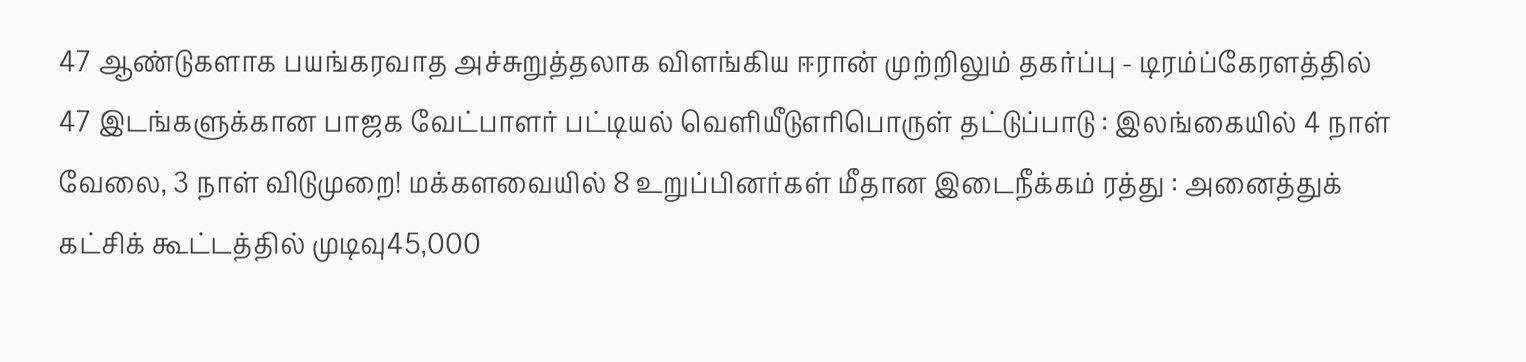47 ஆண்டுகளாக பயங்கரவாத அச்சுறுத்தலாக விளங்கிய ஈரான் முற்றிலும் தகர்ப்பு - டிரம்ப்கேரளத்தில் 47 இடங்களுக்கான பாஜக வேட்பாளர் பட்டியல் வெளியீடுஎரிபொருள் தட்டுப்பாடு : இலங்கையில் 4 நாள் வேலை, 3 நாள் விடுமுறை! மக்களவையில் 8 உறுப்பினர்கள் மீதான இடைநீக்கம் ரத்து : அனைத்துக் கட்சிக் கூட்டத்தில் முடிவு45,000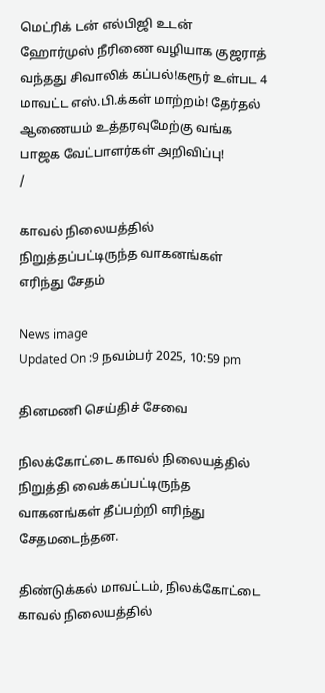மெட்ரிக் டன் எல்பிஜி உடன் ஹோர்முஸ் நீரிணை வழியாக குஜராத் வந்தது சிவாலிக் கப்பல்!கரூர் உள்பட 4 மாவட்ட எஸ்.பி.க்கள் மாற்றம்! தேர்தல் ஆணையம் உத்தரவுமேற்கு வங்க பாஜக வேட்பாளர்கள் அறிவிப்பு!
/

காவல் நிலையத்தில் நிறுத்தப்பட்டிருந்த வாகனங்கள் எரிந்து சேதம்

News image
Updated On :9 நவம்பர் 2025, 10:59 pm

தினமணி செய்திச் சேவை

நிலக்கோட்டை காவல் நிலையத்தில் நிறுத்தி வைக்கப்பட்டிருந்த வாகனங்கள் தீப்பற்றி எரிந்து சேதமடைந்தன.

திண்டுக்கல் மாவட்டம், நிலக்கோட்டை காவல் நிலையத்தில்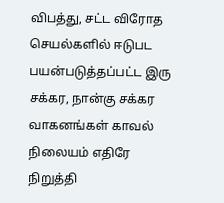விபத்து, சட்ட விரோத செயல்களில் ஈடுபட பயன்படுத்தப்பட்ட இரு சக்கர, நான்கு சக்கர வாகனங்கள் காவல் நிலையம் எதிரே நிறுத்தி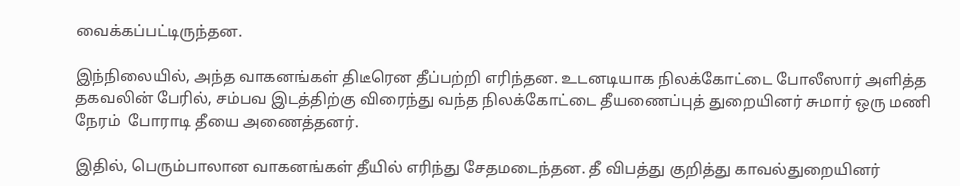வைக்கப்பட்டிருந்தன.

இந்நிலையில், அந்த வாகனங்கள் திடீரென தீப்பற்றி எரிந்தன. உடனடியாக நிலக்கோட்டை போலீஸார் அளித்த தகவலின் பேரில், சம்பவ இடத்திற்கு விரைந்து வந்த நிலக்கோட்டை தீயணைப்புத் துறையினர் சுமார் ஒரு மணி நேரம்  போராடி தீயை அணைத்தனர்.

இதில், பெரும்பாலான வாகனங்கள் தீயில் எரிந்து சேதமடைந்தன. தீ விபத்து குறித்து காவல்துறையினர்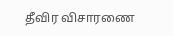தீவிர விசாரணை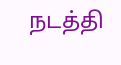நடத்தி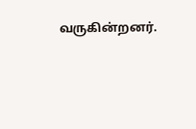வருகின்றனர்.